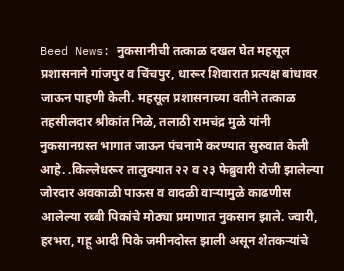Beed News: नुकसानीची तत्काळ दखल घेत महसूल प्रशासनाने गांजपुर व चिंचपुर, धारूर शिवारात प्रत्यक्ष बांधावर जाऊन पाहणी केली. महसूल प्रशासनाच्या वतीने तत्काळ तहसीलदार श्रीकांत निळे, तलाठी रामचंद्र मुळे यांनी नुकसानग्रस्त भागात जाऊन पंचनामे करण्यात सुरुवात केली आहे. .किल्लेधरूर तालुक्यात २२ व २३ फेब्रुवारी रोजी झालेल्या जोरदार अवकाळी पाऊस व वादळी वाऱ्यामुळे काढणीस आलेल्या रब्बी पिकांचे मोठ्या प्रमाणात नुकसान झाले. ज्वारी, हरभरा, गहू आदी पिके जमीनदोस्त झाली असून शेतकऱ्यांचे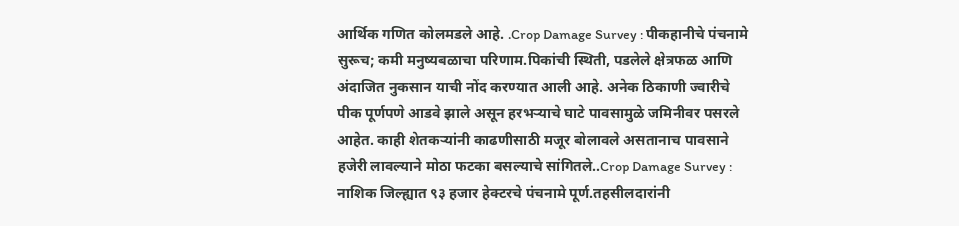आर्थिक गणित कोलमडले आहे. .Crop Damage Survey : पीकहानीचे पंचनामे सुरूच; कमी मनुष्यबळाचा परिणाम.पिकांची स्थिती, पडलेले क्षेत्रफळ आणि अंदाजित नुकसान याची नोंद करण्यात आली आहे. अनेक ठिकाणी ज्वारीचे पीक पूर्णपणे आडवे झाले असून हरभऱ्याचे घाटे पावसामुळे जमिनीवर पसरले आहेत. काही शेतकऱ्यांनी काढणीसाठी मजूर बोलावले असतानाच पावसाने हजेरी लावल्याने मोठा फटका बसल्याचे सांगितले..Crop Damage Survey : नाशिक जिल्ह्यात ९३ हजार हेक्टरचे पंचनामे पूर्ण.तहसीलदारांनी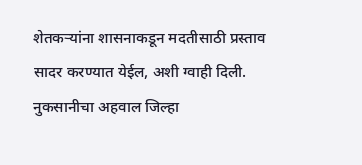शेतकऱ्यांना शासनाकडून मदतीसाठी प्रस्ताव सादर करण्यात येईल, अशी ग्वाही दिली. नुकसानीचा अहवाल जिल्हा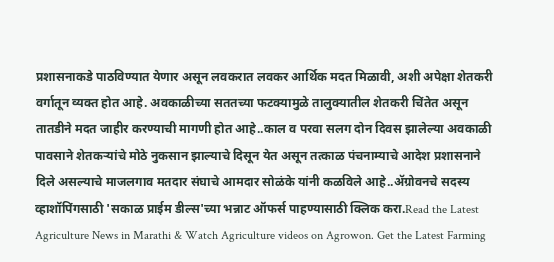प्रशासनाकडे पाठविण्यात येणार असून लवकरात लवकर आर्थिक मदत मिळावी, अशी अपेक्षा शेतकरी वर्गातून व्यक्त होत आहे. अवकाळीच्या सततच्या फटक्यामुळे तालुक्यातील शेतकरी चिंतेत असून तातडीने मदत जाहीर करण्याची मागणी होत आहे..काल व परवा सलग दोन दिवस झालेल्या अवकाळी पावसाने शेतकऱ्यांचे मोठे नुकसान झाल्याचे दिसून येत असून तत्काळ पंचनाम्याचे आदेश प्रशासनाने दिले असल्याचे माजलगाव मतदार संघाचे आमदार सोळंके यांनी कळविले आहे..ॲग्रोवनचे सदस्य व्हाशॉपिंगसाठी 'सकाळ प्राईम डील्स'च्या भन्नाट ऑफर्स पाहण्यासाठी क्लिक करा.Read the Latest Agriculture News in Marathi & Watch Agriculture videos on Agrowon. Get the Latest Farming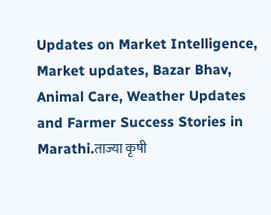Updates on Market Intelligence, Market updates, Bazar Bhav, Animal Care, Weather Updates and Farmer Success Stories in Marathi.ताज्या कृषी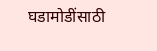घडामोडींसाठी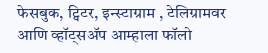फेसबुक, ट्विटर, इन्स्टाग्राम , टेलिग्रामवर आणि व्हॉट्सॲप आम्हाला फॉलो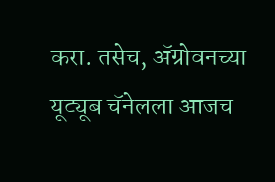करा. तसेच, ॲग्रोवनच्या यूट्यूब चॅनेलला आजच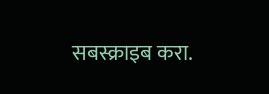सबस्क्राइब करा.